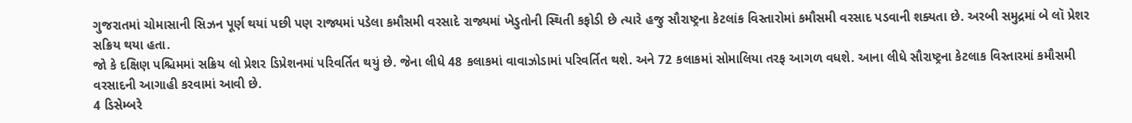ગુજરાતમાં ચોમાસાની સિઝન પૂર્ણ થયાં પછી પણ રાજ્યમાં પડેલા કમૌસમી વરસાદે રાજ્યમાં ખેડુતોની સ્થિતી કફોડી છે ત્યારે હજુ સૌરાષ્ટ્રના કેટલાંક વિસ્તારોમાં કમૌસમી વરસાદ પડવાની શક્યતા છે. અરબી સમુદ્રમાં બે લૉ પ્રેશર સક્રિય થયા હતા.
જો કે દક્ષિણ પશ્ચિમમાં સક્રિય લો પ્રેશર ડિપ્રેશનમાં પરિવર્તિત થયું છે. જેના લીધે 48 કલાકમાં વાવાઝોડામાં પરિવર્તિત થશે. અને 72 કલાકમાં સોમાલિયા તરફ આગળ વધશે. આના લીધે સૌરાષ્ટ્રના કેટલાક વિસ્તારમાં કમૌસમી વરસાદની આગાહી કરવામાં આવી છે.
4 ડિસેમ્બરે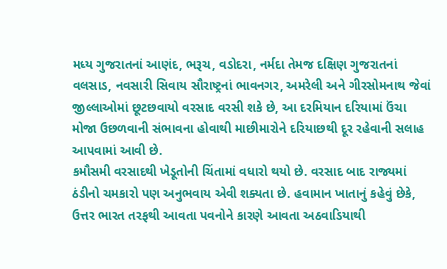મધ્ય ગુજરાતનાં આણંદ, ભરૂચ, વડોદરા, નર્મદા તેમજ દક્ષિણ ગુજરાતનાં વલસાડ, નવસારી સિવાય સૌરાષ્ટ્રનાં ભાવનગર, અમરેલી અને ગીરસોમનાથ જેવાં જીલ્લાઓમાં છૂટછવાયો વરસાદ વરસી શકે છે, આ દરમિયાન દરિયામાં ઉંચા મોજા ઉછળવાની સંભાવના હોવાથી માછીમારોને દરિયાછથી દૂર રહેવાની સલાહ આપવામાં આવી છે.
કમૌસમી વરસાદથી ખેડૂતોની ચિંતામાં વધારો થયો છે. વરસાદ બાદ રાજ્યમાં ઠંડીનો ચમકારો પણ અનુભવાય એવી શક્યતા છે. હવામાન ખાતાનું કહેવું છેકે, ઉત્તર ભારત તરફથી આવતા પવનોને કારણે આવતા અઠવાડિયાથી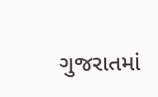ગુજરાતમાં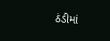ઠંડીમાં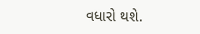વધારો થશે.